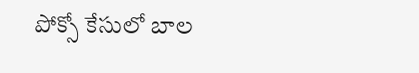పోక్సో కేసులో బాల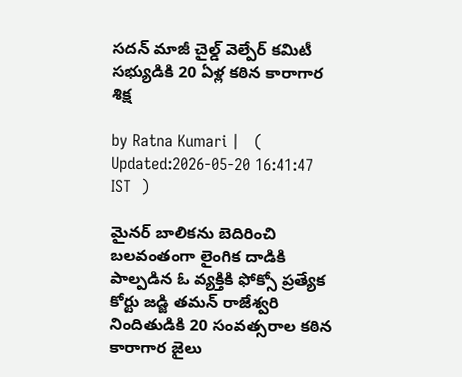స‌ద‌న్ మాజీ చైల్డ్ వెల్పేర్ క‌మిటీ స‌భ్యుడికి 20 ఏళ్ల క‌ఠిన కారాగార శిక్ష

by Ratna Kumari |   (  Updated:2026-05-20 16:41:47  IST  )

మైనర్ బాలికను బెదిరించి బలవంతంగా లైంగిక దాడికి పాల్పడిన ఓ వ్యక్తికి ఫోక్సో ప్రత్యేక కోర్టు జడ్జి తమన్ రాజేశ్వరి నిందితుడికి 20 సంవత్సరాల కఠిన కారాగార జైలు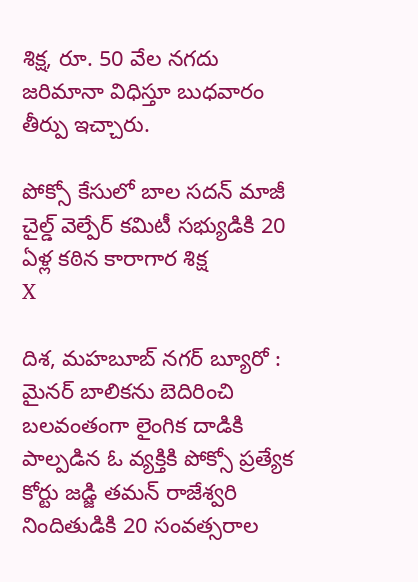శిక్ష, రూ. 50 వేల నగదు జరిమానా విధిస్తూ బుధవారం తీర్పు ఇచ్చారు.

పోక్సో కేసులో బాల స‌ద‌న్ మాజీ చైల్డ్ వెల్పేర్ క‌మిటీ స‌భ్యుడికి 20 ఏళ్ల క‌ఠిన కారాగార శిక్ష
X

దిశ, మహబూబ్ నగర్ బ్యూరో : మైనర్ బాలికను బెదిరించి బలవంతంగా లైంగిక దాడికి పాల్పడిన ఓ వ్యక్తికి పోక్సో ప్రత్యేక కోర్టు జడ్జి తమన్ రాజేశ్వరి నిందితుడికి 20 సంవత్సరాల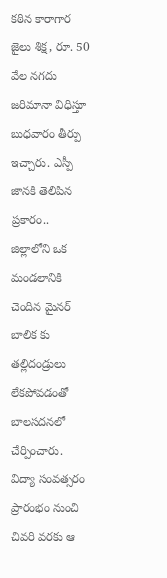కఠిన కారాగార జైలు శిక్ష, రూ. 50 వేల నగదు జరిమానా విధిస్తూ బుధవారం తీర్పు ఇచ్చారు. ఎస్పీ జానకి తెలిపిన ప్రకారం.. జిల్లాలోని ఒక మండలానికి చెందిన మైనర్ బాలిక కు తల్లిదండ్రులు లేకపోవడంతో బాలసదనలో చేర్పించారు. విద్యా సంవత్సరం ప్రారంభం నుంచి చివరి వరకు ఆ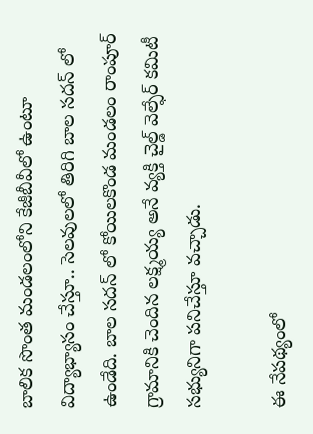బాలిక సొంత మండలంలోని కేజీబీవీలో ఉంటూ విద్యాభ్యాసం చేస్తూ.. సెలవులలో తిరిగి బాల సదన్ లో ఉండేది. బాల సదన్ లో కోయిలకొండ మండలం రాంపూర్ గ్రామానికి చెందిన లక్ష్మయ్య అనే వ్యక్తి చైల్డ్ వెల్ఫేర్ కమిటీ సభ్యునిగా పనిచేస్తూ వచ్చాడు.

ఈ నేపథ్యంలో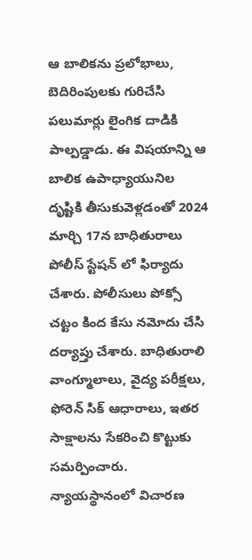ఆ బాలికను ప్రలోభాలు, బెదిరింపులకు గురిచేసి పలుమార్లు లైంగిక దాడికి పాల్పడ్డాడు. ఈ విషయాన్ని ఆ బాలిక ఉపాధ్యాయునిల దృష్టికి తీసుకువెళ్లడంతో 2024 మార్చి 17న బాధితురాలు పోలీస్ స్టేషన్ లో ఫిర్యాదు చేశారు. పోలీసులు పోక్సో చట్టం కింద కేసు నమోదు చేసి దర్యాప్తు చేశారు. బాధితురాలి వాంగ్మూలాలు, వైద్య పరీక్షలు, ఫోరెన్ సిక్ ఆధారాలు, ఇతర సాక్షాలను సేకరించి కొట్టుకు సమర్పించారు. న్యాయస్థానంలో విచారణ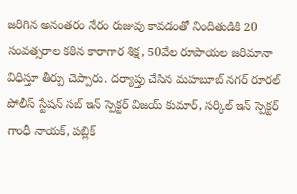జరిగిన అనంతరం నేరం రుజువు కావడంతో నిందితుడికి 20 సంవత్సరాల కఠిన కారాగార శిక్ష, 50వేల రూపాయల జరిమానా విధిస్తూ తీర్పు చెప్పారు. దర్యాప్తు చేసిన మహబూబ్ నగర్ రూరల్ పోలీస్ స్టేషన్ సబ్ ఇన్ స్పెక్ట‌ర్ విజయ్ కుమార్, సర్కిల్ ఇన్ స్పెక్ట‌ర్ గాంధీ నాయక్, పబ్లిక్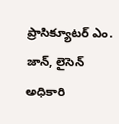ప్రాసిక్యూటర్ ఎం. జాన్, లైసెన్ అధికారి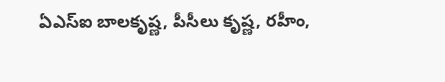ఏఎస్ఐ బాలకృష్ణ, పీసీలు కృష్ణ, రహీం,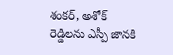శంకర్, అశోక్ రెడ్డిలను ఎస్పీ జానకి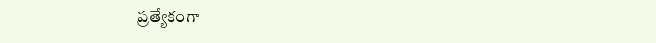ప్రత్యేకంగా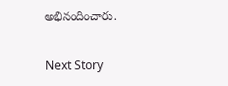అభినందించారు.

Next Story